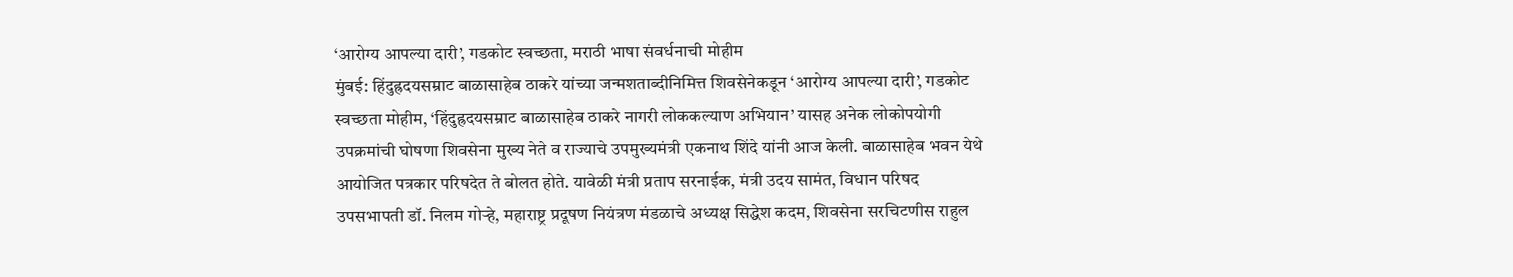‘आरोग्य आपल्या दारी’, गडकोट स्वच्छता, मराठी भाषा संवर्धनाची मोहीम
मुंबई: हिंदुह्रदयसम्राट बाळासाहेब ठाकरे यांच्या जन्मशताब्दीनिमित्त शिवसेनेकडून ‘आरोग्य आपल्या दारी’, गडकोट स्वच्छता मोहीम, ‘हिंदुह्रदयसम्राट बाळासाहेब ठाकरे नागरी लोककल्याण अभियान’ यासह अनेक लोकोपयोगी उपक्रमांची घोषणा शिवसेना मुख्य नेते व राज्याचे उपमुख्यमंत्री एकनाथ शिंदे यांनी आज केली. बाळासाहेब भवन येथे आयोजित पत्रकार परिषदेत ते बोलत होते. यावेळी मंत्री प्रताप सरनाईक, मंत्री उदय सामंत, विधान परिषद उपसभापती डॉ. निलम गोऱ्हे, महाराष्ट्र प्रदूषण नियंत्रण मंडळाचे अध्यक्ष सिद्धेश कदम, शिवसेना सरचिटणीस राहुल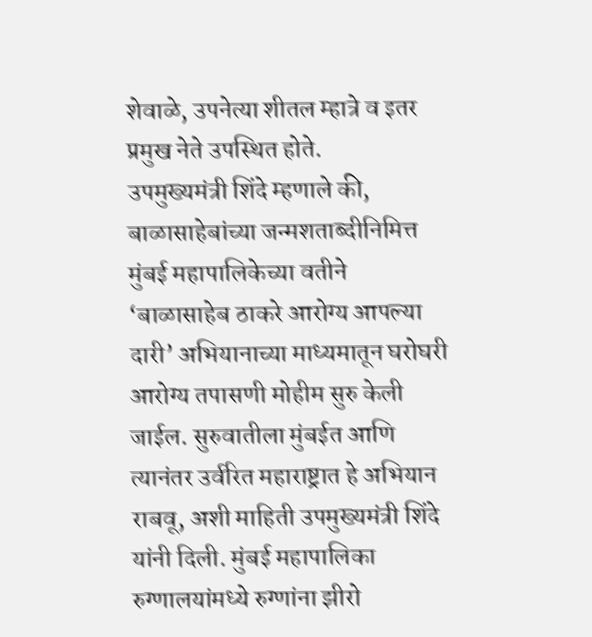शेवाळे, उपनेत्या शीतल म्हात्रे व इतर प्रमुख नेते उपस्थित होते.
उपमुख्यमंत्री शिंदे म्हणाले की, बाळासाहेबांच्या जन्मशताब्दीनिमित्त मुंबई महापालिकेच्या वतीने ‘बाळासाहेब ठाकरे आरोग्य आपल्या दारी’ अभियानाच्या माध्यमातून घरोघरी आरोग्य तपासणी मोहीम सुरु केली जाईल. सुरुवातीला मुंबईत आणि त्यानंतर उर्वरित महाराष्ट्रात हे अभियान राबवू, अशी माहिती उपमुख्यमंत्री शिंदे यांनी दिली. मुंबई महापालिका रुग्णालयांमध्ये रुग्णांना झीरो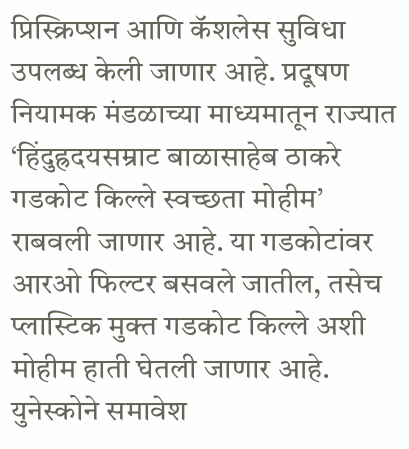प्रिस्क्रिप्शन आणि कॅशलेस सुविधा उपलब्ध केली जाणार आहे. प्रदूषण नियामक मंडळाच्या माध्यमातून राज्यात ‘हिंदुह्रदयसम्राट बाळासाहेब ठाकरे गडकोट किल्ले स्वच्छता मोहीम’ राबवली जाणार आहे. या गडकोटांवर आरओ फिल्टर बसवले जातील, तसेच प्लास्टिक मुक्त गडकोट किल्ले अशी मोहीम हाती घेतली जाणार आहे. युनेस्कोने समावेश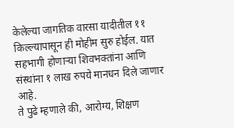केलेल्या जागतिक वारसा यादीतील ११ किल्ल्यापासून ही मोहीम सुरु होईल. यात सहभागी होणाऱ्या शिवभक्तांना आणि संस्थांना १ लाख रुपये मानधन दिले जाणार आहे.
ते पुढे म्हणाले की, आरोग्य, शिक्षण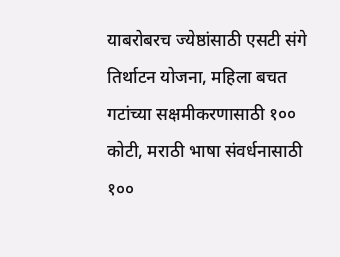याबरोबरच ज्येष्ठांसाठी एसटी संगे तिर्थाटन योजना, महिला बचत गटांच्या सक्षमीकरणासाठी १०० कोटी, मराठी भाषा संवर्धनासाठी १००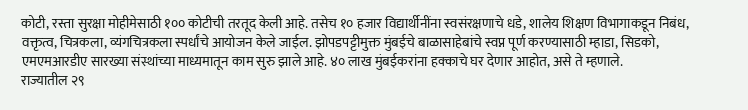कोटी, रस्ता सुरक्षा मोहीमेसाठी १०० कोटीची तरतूद केली आहे. तसेच १० हजार विद्यार्थीनींना स्वसंरक्षणाचे धडे, शालेय शिक्षण विभागाकडून निबंध, वक्तृत्व, चित्रकला, व्यंगचित्रकला स्पर्धांचे आयोजन केले जाईल. झोपडपट्टीमुक्त मुंबईचे बाळासाहेबांचे स्वप्न पूर्ण करण्यासाठी म्हाडा, सिडको, एमएमआरडीए सारख्या संस्थांच्या माध्यमातून काम सुरु झाले आहे. ४० लाख मुंबईकरांना हक्काचे घर देणार आहोत, असे ते म्हणाले.
राज्यातील २९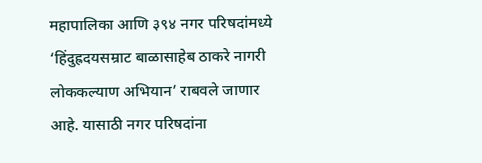महापालिका आणि ३९४ नगर परिषदांमध्ये ‘हिंदुह्रदयसम्राट बाळासाहेब ठाकरे नागरी लोककल्याण अभियान’ राबवले जाणार आहे. यासाठी नगर परिषदांना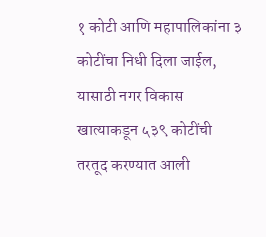१ कोटी आणि महापालिकांना ३ कोटींचा निधी दिला जाईल, यासाठी नगर विकास खात्याकडून ५३९ कोटींची तरतूद करण्यात आली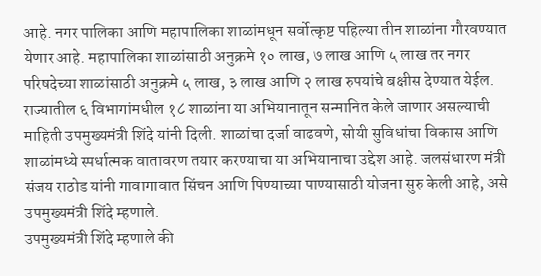आहे. नगर पालिका आणि महापालिका शाळांमधून सर्वोत्कृष्ट पहिल्या तीन शाळांना गौरवण्यात येणार आहे. महापालिका शाळांसाठी अनुक्रमे १० लाख, ७ लाख आणि ५ लाख तर नगर परिषदेच्या शाळांसाठी अनुक्रमे ५ लाख, ३ लाख आणि २ लाख रुपयांचे बक्षीस देण्यात येईल. राज्यातील ६ विभागांमधील १८ शाळांना या अभियानातून सन्मानित केले जाणार असल्याची माहिती उपमुख्यमंत्री शिंदे यांनी दिली. शाळांचा दर्जा वाढवणे, सोयी सुविधांचा विकास आणि शाळांमध्ये स्पर्धात्मक वातावरण तयार करण्याचा या अभियानाचा उद्देश आहे. जलसंधारण मंत्री संजय राठोड यांनी गावागावात सिंचन आणि पिण्याच्या पाण्यासाठी योजना सुरु केली आहे, असे उपमुख्यमंत्री शिंदे म्हणाले.
उपमुख्यमंत्री शिंदे म्हणाले की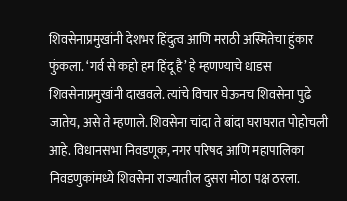शिवसेनाप्रमुखांनी देशभर हिंदुत्व आणि मराठी अस्मितेचा हुंकार फुंकला. ‘गर्व से कहो हम हिंदू है’ हे म्हणण्याचे धाडस शिवसेनाप्रमुखांनी दाखवले. त्यांचे विचार घेऊनच शिवसेना पुढे जातेय, असे ते म्हणाले. शिवसेना चांदा ते बांदा घराघरात पोहोचली आहे. विधानसभा निवडणूक, नगर परिषद आणि महापालिका निवडणुकांमध्ये शिवसेना राज्यातील दुसरा मोठा पक्ष ठरला.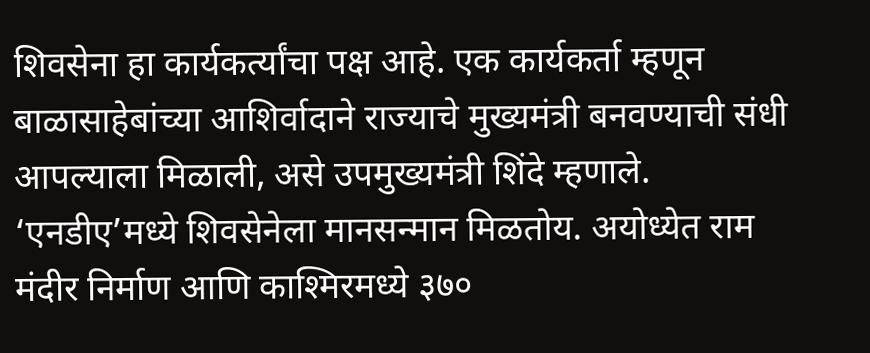शिवसेना हा कार्यकर्त्यांचा पक्ष आहे. एक कार्यकर्ता म्हणून बाळासाहेबांच्या आशिर्वादाने राज्याचे मुख्यमंत्री बनवण्याची संधी आपल्याला मिळाली, असे उपमुख्यमंत्री शिंदे म्हणाले. ‘एनडीए’मध्ये शिवसेनेला मानसन्मान मिळतोय. अयोध्येत राम मंदीर निर्माण आणि काश्मिरमध्ये ३७०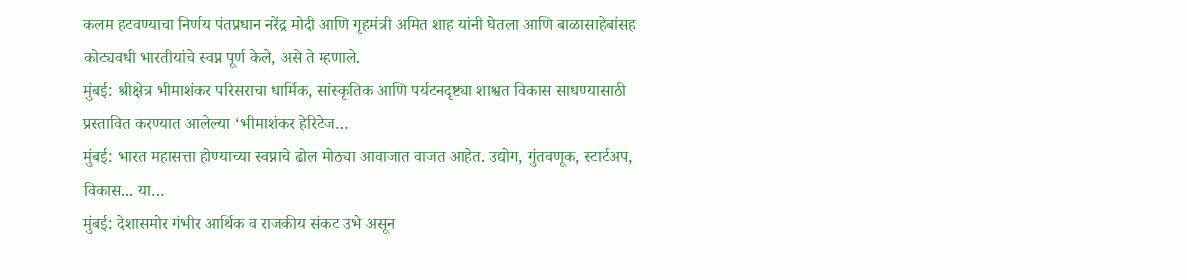कलम हटवण्याचा निर्णय पंतप्रधान नरेंद्र मोदी आणि गृहमंत्री अमित शाह यांनी घेतला आणि बाळासाहेबांसह कोट्यवधी भारतीयांचे स्वप्न पूर्ण केले, असे ते म्हणाले.
मुंबई: श्रीक्षेत्र भीमाशंकर परिसराचा धार्मिक, सांस्कृतिक आणि पर्यटनदृष्ट्या शाश्वत विकास साधण्यासाठी प्रस्तावित करण्यात आलेल्या ‘भीमाशंकर हेरिटेज…
मुंबई: भारत महासत्ता होण्याच्या स्वप्नाचे ढोल मोठ्या आवाजात वाजत आहेत. उद्योग, गुंतवणूक, स्टार्टअप, विकास... या…
मुंबई: देशासमोर गंभीर आर्थिक व राजकीय संकट उभे असून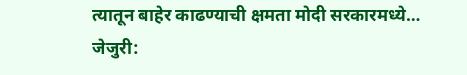त्यातून बाहेर काढण्याची क्षमता मोदी सरकारमध्ये…
जेजुरी: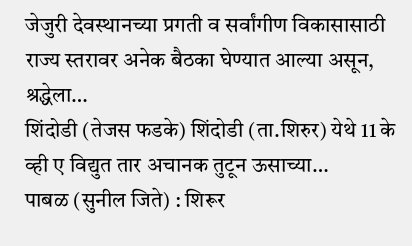जेजुरी देवस्थानच्या प्रगती व सर्वांगीण विकासासाठी राज्य स्तरावर अनेक बैठका घेण्यात आल्या असून, श्रद्धेला…
शिंदोडी (तेजस फडके) शिंदोडी (ता.शिरुर) येथे 11 के व्ही ए विद्युत तार अचानक तुटून ऊसाच्या…
पाबळ (सुनील जिते) : शिरूर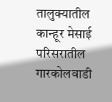तालुक्यातील कान्हूर मेसाई परिसरातील गारकोलवाडी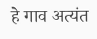हे गाव अत्यंत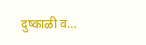दुष्काळी व…